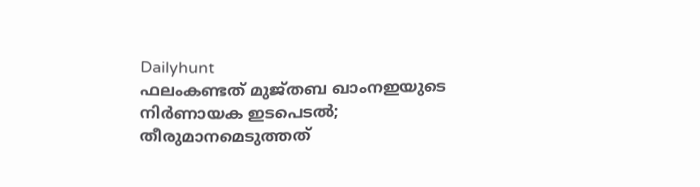Dailyhunt
ഫലംകണ്ടത് മുജ്തബ ഖാംനഇയുടെ നിര്‍ണായക ഇടപെടല്‍; തീരുമാനമെടുത്തത്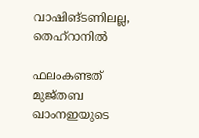വാഷിങ്ടണിലല്ല, തെഹ്‌റാനില്‍

ഫലംകണ്ടത് മുജ്തബ ഖാംനഇയുടെ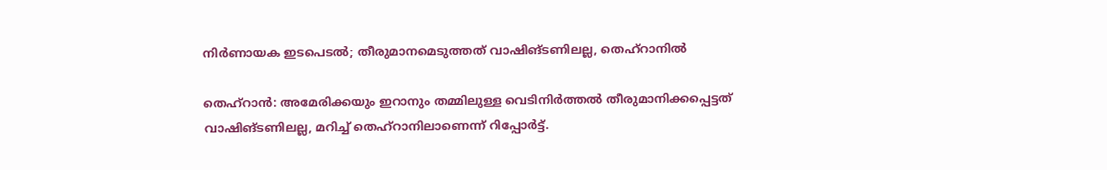നിര്‍ണായക ഇടപെടല്‍; തീരുമാനമെടുത്തത് വാഷിങ്ടണിലല്ല, തെഹ്‌റാനില്‍

തെഹ്റാൻ: അമേരിക്കയും ഇറാനും തമ്മിലുള്ള വെടിനിർത്തല്‍ തീരുമാനിക്കപ്പെട്ടത് വാഷിങ്ടണിലല്ല, മറിച്ച്‌ തെഹ്റാനിലാണെന്ന് റിപ്പോർട്ട്.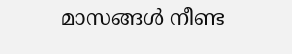മാസങ്ങള്‍ നീണ്ട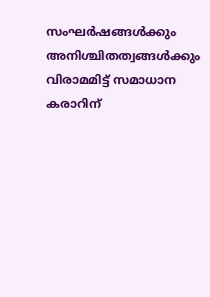സംഘർഷങ്ങള്‍ക്കും അനിശ്ചിതത്വങ്ങള്‍ക്കും വിരാമമിട്ട് സമാധാന കരാറിന്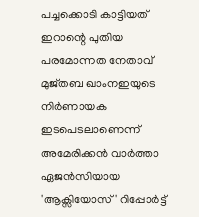പച്ചക്കൊടി കാട്ടിയത് ഇറാന്റെ പുതിയ പരമോന്നത നേതാവ് മുജ്തബ ഖാംനഇയുടെ നിർണായക ഇടപെടലാണെന്ന് അമേരിക്കൻ വാർത്താ ഏജൻസിയായ 'ആക്സിയോസ്' റിപ്പോർട്ട്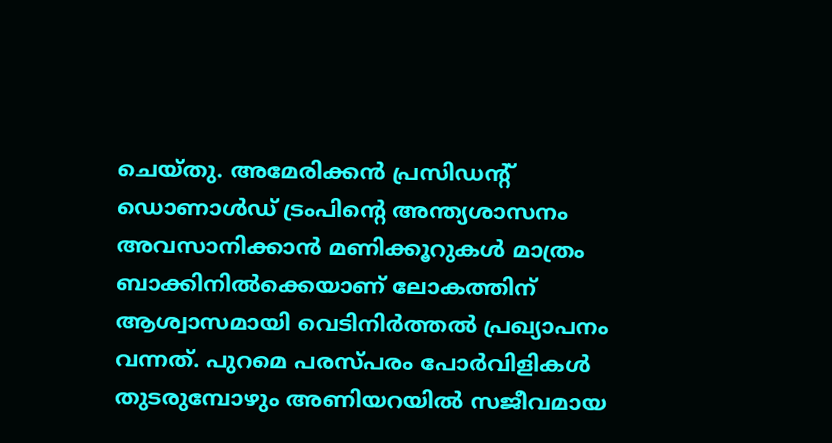ചെയ്തു. അമേരിക്കൻ പ്രസിഡന്റ് ഡൊണാള്‍ഡ് ട്രംപിന്റെ അന്ത്യശാസനം അവസാനിക്കാൻ മണിക്കൂറുകള്‍ മാത്രം ബാക്കിനില്‍ക്കെയാണ് ലോകത്തിന് ആശ്വാസമായി വെടിനിർത്തല്‍ പ്രഖ്യാപനം വന്നത്. പുറമെ പരസ്പരം പോർവിളികള്‍ തുടരുമ്പോഴും അണിയറയില്‍ സജീവമായ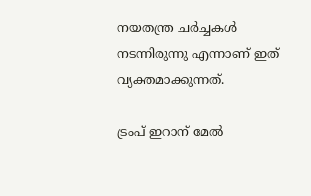നയതന്ത്ര ചർച്ചകള്‍ നടന്നിരുന്നു എന്നാണ് ഇത് വ്യക്തമാക്കുന്നത്.

ട്രംപ് ഇറാന് മേല്‍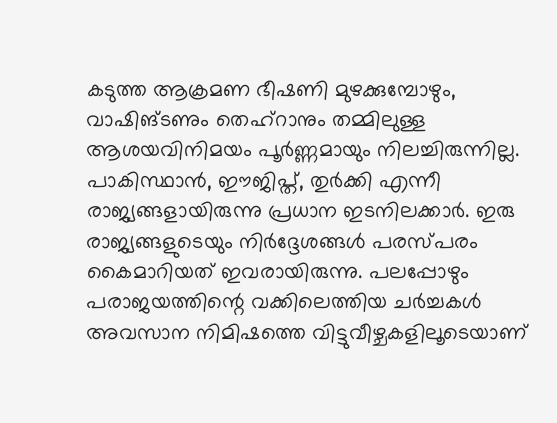കടുത്ത ആക്രമണ ഭീഷണി മുഴക്കുമ്പോഴും, വാഷിങ്ടണും തെഹ്റാനും തമ്മിലുള്ള ആശയവിനിമയം പൂർണ്ണമായും നിലച്ചിരുന്നില്ല. പാകിസ്ഥാൻ, ഈജിപ്ത്, തുർക്കി എന്നീ രാജ്യങ്ങളായിരുന്നു പ്രധാന ഇടനിലക്കാർ. ഇരു രാജ്യങ്ങളുടെയും നിർദ്ദേശങ്ങള്‍ പരസ്പരം കൈമാറിയത് ഇവരായിരുന്നു. പലപ്പോഴും പരാജയത്തിന്റെ വക്കിലെത്തിയ ചർച്ചകള്‍ അവസാന നിമിഷത്തെ വിട്ടുവീഴ്ചകളിലൂടെയാണ്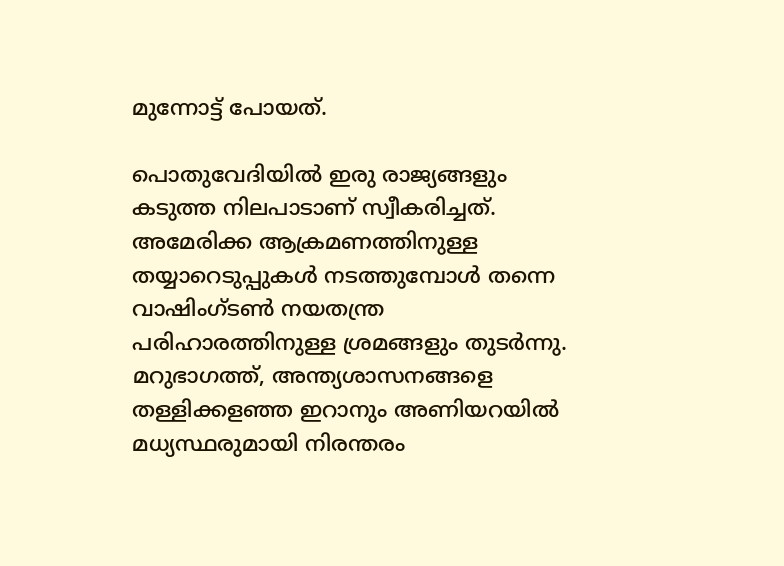മുന്നോട്ട് പോയത്.

പൊതുവേദിയില്‍ ഇരു രാജ്യങ്ങളും കടുത്ത നിലപാടാണ് സ്വീകരിച്ചത്. അമേരിക്ക ആക്രമണത്തിനുള്ള തയ്യാറെടുപ്പുകള്‍ നടത്തുമ്പോള്‍ തന്നെ വാഷിംഗ്ടണ്‍ നയതന്ത്ര പരിഹാരത്തിനുള്ള ശ്രമങ്ങളും തുടർന്നു. മറുഭാഗത്ത്, അന്ത്യശാസനങ്ങളെ തള്ളിക്കളഞ്ഞ ഇറാനും അണിയറയില്‍ മധ്യസ്ഥരുമായി നിരന്തരം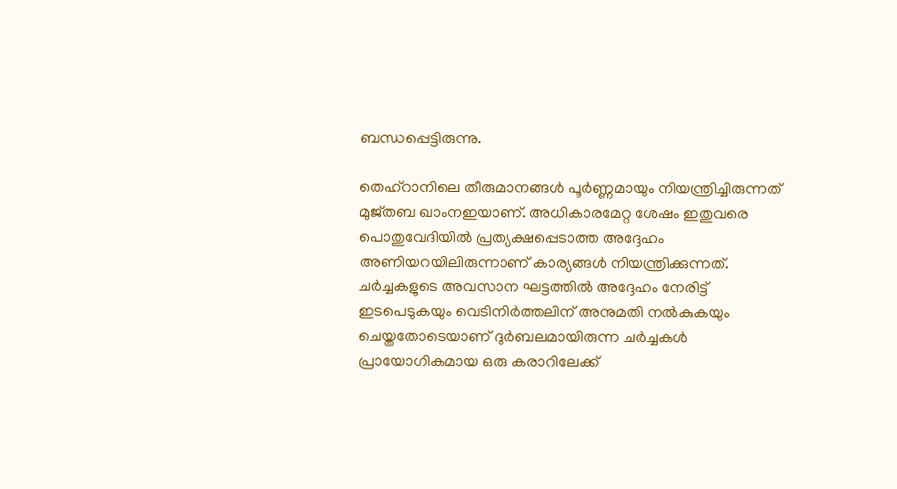ബന്ധപ്പെട്ടിരുന്നു.

തെഹ്റാനിലെ തീരുമാനങ്ങള്‍ പൂർണ്ണമായും നിയന്ത്രിച്ചിരുന്നത് മുജ്തബ ഖാംനഇയാണ്. അധികാരമേറ്റ ശേഷം ഇതുവരെ പൊതുവേദിയില്‍ പ്രത്യക്ഷപ്പെടാത്ത അദ്ദേഹം അണിയറയിലിരുന്നാണ് കാര്യങ്ങള്‍ നിയന്ത്രിക്കുന്നത്. ചർച്ചകളുടെ അവസാന ഘട്ടത്തില്‍ അദ്ദേഹം നേരിട്ട് ഇടപെടുകയും വെടിനിർത്തലിന് അനുമതി നല്‍കുകയും ചെയ്തതോടെയാണ് ദുർബലമായിരുന്ന ചർച്ചകള്‍ പ്രായോഗികമായ ഒരു കരാറിലേക്ക്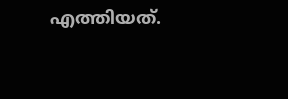എത്തിയത്.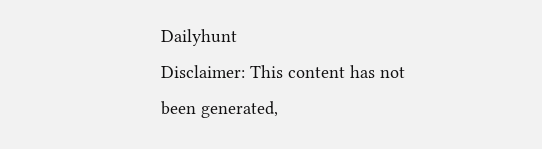Dailyhunt
Disclaimer: This content has not been generated,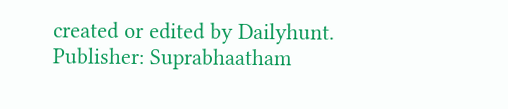created or edited by Dailyhunt. Publisher: Suprabhaatham